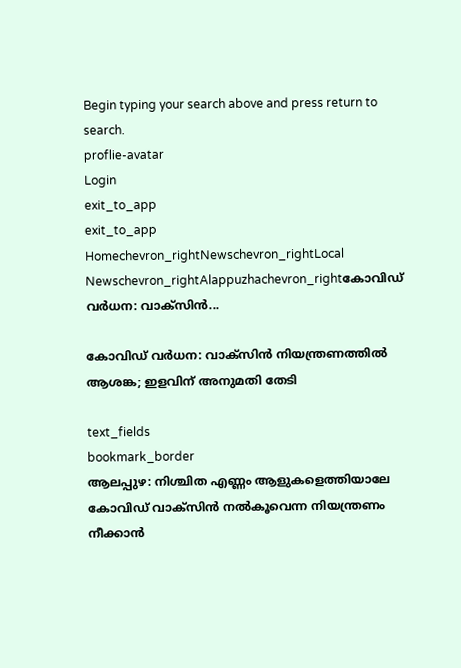Begin typing your search above and press return to search.
proflie-avatar
Login
exit_to_app
exit_to_app
Homechevron_rightNewschevron_rightLocal Newschevron_rightAlappuzhachevron_rightകോവിഡ് വർധന: വാക്സിൻ...

കോവിഡ് വർധന: വാക്സിൻ നിയന്ത്രണത്തിൽ ആശങ്ക; ഇളവിന് അനുമതി തേടി

text_fields
bookmark_border
ആലപ്പുഴ: നിശ്ചിത എണ്ണം ആളുകളെത്തിയാലേ കോവിഡ് വാക്സിൻ നൽകൂവെന്ന നിയന്ത്രണം നീക്കാൻ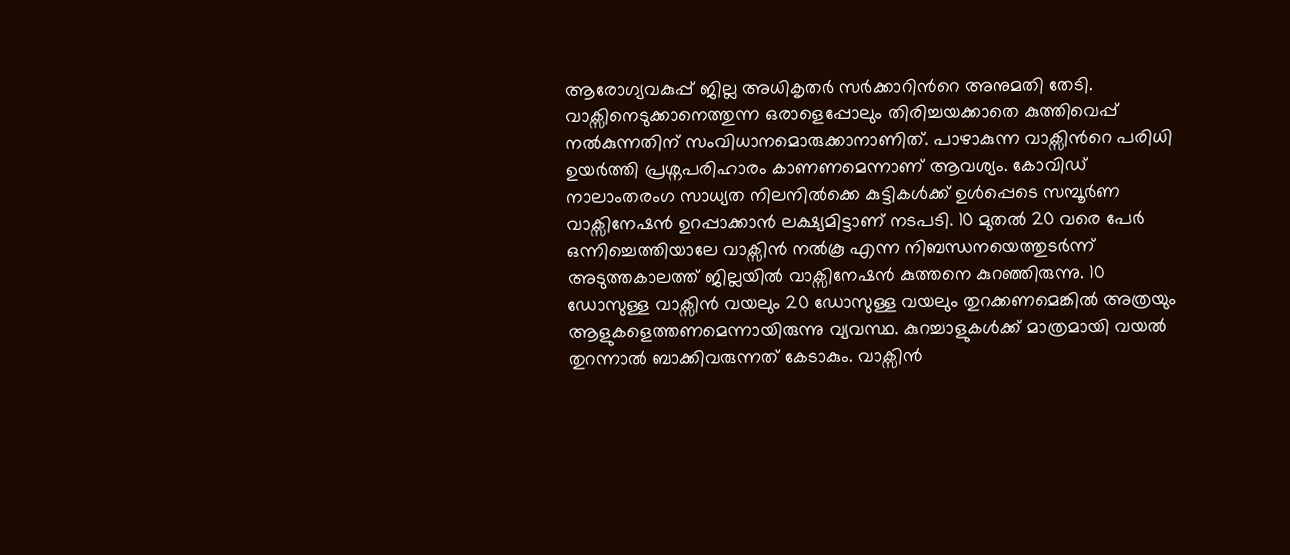ആരോഗ്യവകുപ്പ് ജില്ല അധികൃതർ സർക്കാറിന്‍റെ അനുമതി തേടി. വാക്സിനെടുക്കാനെത്തുന്ന ഒരാളെപ്പോലും തിരിച്ചയക്കാതെ കുത്തിവെപ്പ് നൽകുന്നതിന് സംവിധാനമൊരുക്കാനാണിത്. പാഴാകുന്ന വാക്സിന്‍റെ പരിധി ഉയർത്തി പ്രശ്നപരിഹാരം കാണണമെന്നാണ് ആവശ്യം. കോവിഡ് നാലാംതരംഗ സാധ്യത നിലനിൽക്കെ കുട്ടികൾക്ക് ഉൾപ്പെടെ സമ്പൂർണ വാക്സിനേഷൻ ഉറപ്പാക്കാൻ ലക്ഷ്യമിട്ടാണ് നടപടി. 10 മുതൽ 20 വരെ പേർ ഒന്നിച്ചെത്തിയാലേ വാക്സിൻ നൽകൂ എന്ന നിബന്ധനയെത്തുടർന്ന് അടുത്തകാലത്ത് ജില്ലയിൽ വാക്സിനേഷൻ കുത്തനെ കുറഞ്ഞിരുന്നു. 10 ഡോസുള്ള വാക്സിൻ വയലും 20 ഡോസുള്ള വയലും തുറക്കണമെങ്കിൽ അത്രയും ആളുകളെത്തണമെന്നായിരുന്നു വ്യവസ്ഥ. കുറച്ചാളുകൾക്ക് മാത്രമായി വയൽ തുറന്നാൽ ബാക്കിവരുന്നത് കേടാകും. വാക്സിൻ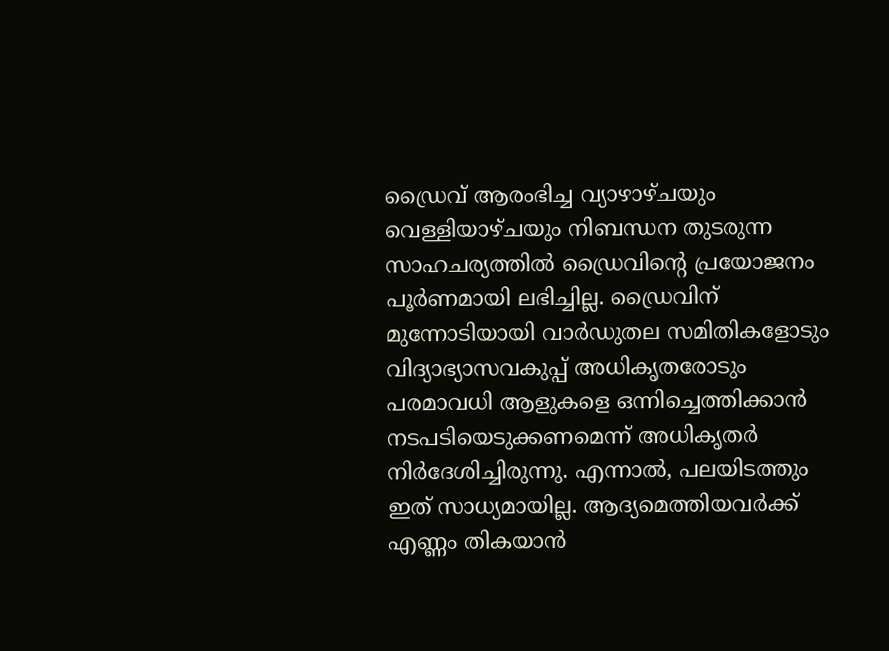ഡ്രൈവ് ആരംഭിച്ച വ്യാഴാഴ്ചയും വെള്ളിയാഴ്ചയും നിബന്ധന തുടരുന്ന സാഹചര്യത്തിൽ ഡ്രൈവിന്‍റെ പ്രയോജനം പൂർണമായി ലഭിച്ചില്ല. ഡ്രൈവിന് മുന്നോടിയായി വാർഡുതല സമിതികളോടും വിദ്യാഭ്യാസവകുപ്പ് അധികൃതരോടും പരമാവധി ആളുകളെ ഒന്നിച്ചെത്തിക്കാൻ നടപടിയെടുക്കണമെന്ന് അധികൃതർ നിർദേശിച്ചിരുന്നു. എന്നാൽ, പലയിടത്തും ഇത് സാധ്യമായില്ല. ആദ്യമെത്തിയവർക്ക്‌ എണ്ണം തികയാൻ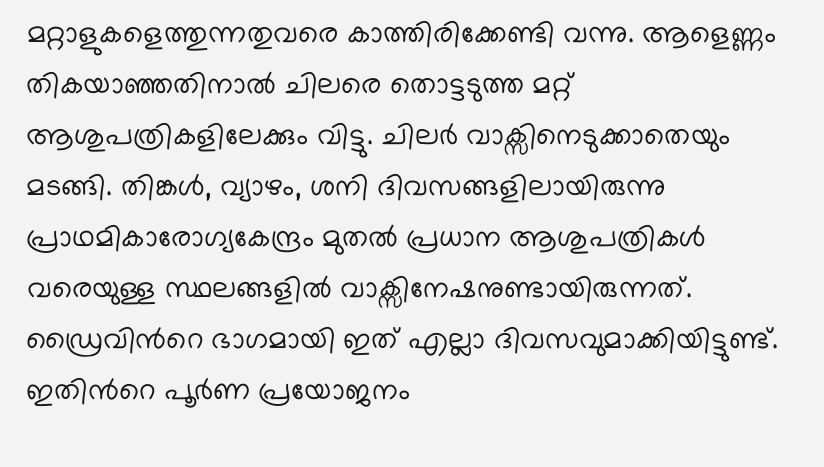മറ്റാളുകളെത്തുന്നതുവരെ കാത്തിരിക്കേണ്ടി വന്നു. ആളെണ്ണം തികയാഞ്ഞതിനാൽ ചിലരെ തൊട്ടടുത്ത മറ്റ് ആശുപത്രികളിലേക്കും വിട്ടു. ചിലർ വാക്സിനെടുക്കാതെയും മടങ്ങി. തിങ്കൾ, വ്യാഴം, ശനി ദിവസങ്ങളിലായിരുന്നു പ്രാഥമികാരോഗ്യകേന്ദ്രം മുതൽ പ്രധാന ആശുപത്രികൾ വരെയുള്ള സ്ഥലങ്ങളിൽ വാക്സിനേഷനുണ്ടായിരുന്നത്. ഡ്രൈവിന്‍റെ ഭാഗമായി ഇത് എല്ലാ ദിവസവുമാക്കിയിട്ടുണ്ട്. ഇതിന്‍റെ പൂർണ പ്രയോജനം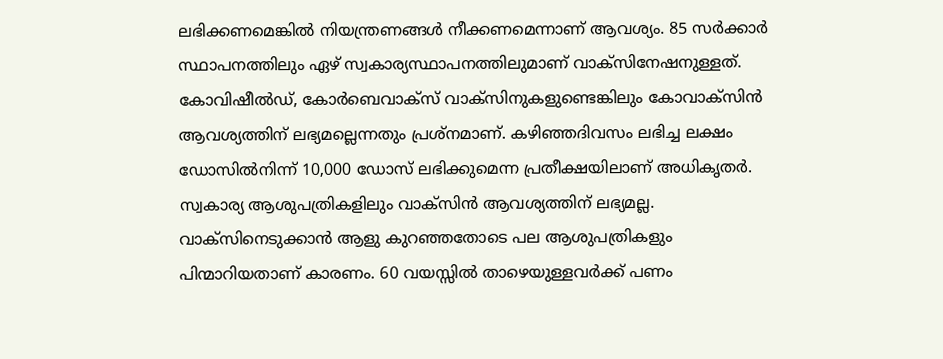ലഭിക്കണമെങ്കിൽ നിയന്ത്രണങ്ങൾ നീക്കണമെന്നാണ് ആവശ്യം. 85 സർക്കാർ സ്ഥാപനത്തിലും ഏഴ് സ്വകാര്യസ്ഥാപനത്തിലുമാണ് വാക്സിനേഷനുള്ളത്. കോവിഷീൽഡ്, കോർബെവാക്സ് വാക്സിനുകളുണ്ടെങ്കിലും കോവാക്സിൻ ആവശ്യത്തിന് ലഭ്യമല്ലെന്നതും പ്രശ്നമാണ്. കഴിഞ്ഞദിവസം ലഭിച്ച ലക്ഷം ഡോസിൽനിന്ന് 10,000 ഡോസ് ലഭിക്കുമെന്ന പ്രതീക്ഷയിലാണ് അധികൃതർ. സ്വകാര്യ ആശുപത്രികളിലും വാക്സിൻ ആവശ്യത്തിന് ലഭ്യമല്ല. വാക്സിനെടുക്കാൻ ആളു കുറഞ്ഞതോടെ പല ആശുപത്രികളും പിന്മാറിയതാണ് കാരണം. 60 വയസ്സിൽ താഴെയുള്ളവർക്ക് പണം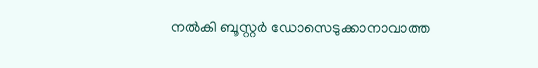നൽകി ബൂസ്റ്റർ ഡോസെടുക്കാനാവാത്ത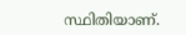സ്ഥിതിയാണ്.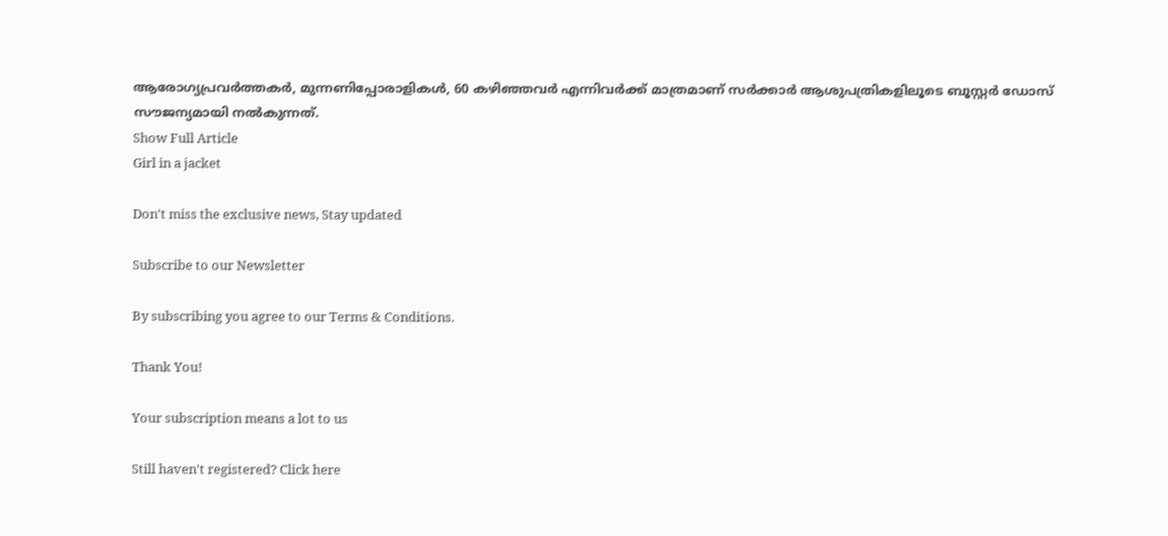ആരോഗ്യപ്രവർത്തകർ, മുന്നണിപ്പോരാളികൾ, 60 കഴിഞ്ഞവർ എന്നിവർക്ക് മാത്രമാണ് സർക്കാർ ആശുപത്രികളിലൂടെ ബൂസ്റ്റർ ഡോസ് സൗജന്യമായി നൽകുന്നത്.
Show Full Article
Girl in a jacket

Don't miss the exclusive news, Stay updated

Subscribe to our Newsletter

By subscribing you agree to our Terms & Conditions.

Thank You!

Your subscription means a lot to us

Still haven't registered? Click here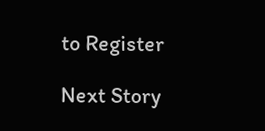to Register

Next Story